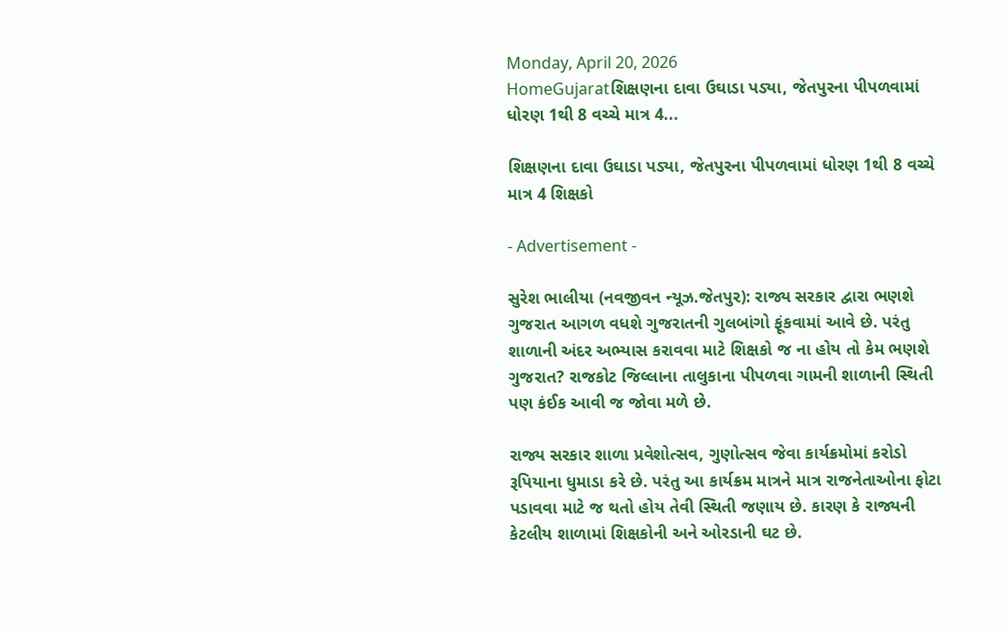Monday, April 20, 2026
HomeGujaratશિક્ષણના દાવા ઉઘાડા પડ્યા, જેતપુરના પીપળવામાં ધોરણ 1થી 8 વચ્ચે માત્ર 4...

શિક્ષણના દાવા ઉઘાડા પડ્યા, જેતપુરના પીપળવામાં ધોરણ 1થી 8 વચ્ચે માત્ર 4 શિક્ષકો

- Advertisement -

સુરેશ ભાલીયા (નવજીવન ન્યૂઝ.જેતપુર): રાજ્ય સરકાર દ્વારા ભણશે ગુજરાત આગળ વધશે ગુજરાતની ગુલબાંગો ફૂંકવામાં આવે છે. પરંતુ શાળાની અંદર અભ્યાસ કરાવવા માટે શિક્ષકો જ ના હોય તો કેમ ભણશે ગુજરાત? રાજકોટ જિલ્લાના તાલુકાના પીપળવા ગામની શાળાની સ્થિતી પણ કંઈક આવી જ જોવા મળે છે.

રાજ્ય સરકાર શાળા પ્રવેશોત્સવ, ગુણોત્સવ જેવા કાર્યક્રમોમાં કરોડો રૂપિયાના ધુમાડા કરે છે. પરંતુ આ કાર્યક્રમ માત્રને માત્ર રાજનેતાઓના ફોટા પડાવવા માટે જ થતો હોય તેવી સ્થિતી જણાય છે. કારણ કે રાજ્યની કેટલીય શાળામાં શિક્ષકોની અને ઓરડાની ઘટ છે.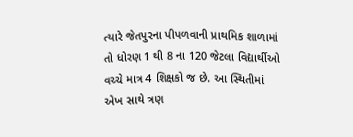ત્યારે જેતપુરના પીપળવાની પ્રાથમિક શાળામાં તો ધોરણ 1 થી 8 ના 120 જેટલા વિદ્યાર્થીઓ વચ્ચે માત્ર 4 શિક્ષકો જ છે. આ સ્થિતીમાં એખ સાથે ત્રણ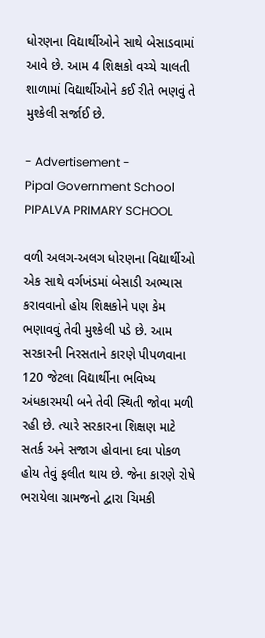ધોરણના વિદ્યાર્થીઓને સાથે બેસાડવામાં આવે છે. આમ 4 શિક્ષકો વચ્ચે ચાલતી શાળામાં વિદ્યાર્થીઓને કઈ રીતે ભણવું તે મુશ્કેલી સર્જાઈ છે.

- Advertisement -
Pipal Government School
PIPALVA PRIMARY SCHOOL

વળી અલગ-અલગ ધોરણના વિદ્યાર્થીઓ એક સાથે વર્ગખંડમાં બેસાડી અભ્યાસ કરાવવાનો હોય શિક્ષકોને પણ કેમ ભણાવવું તેવી મુશ્કેલી પડે છે. આમ સરકારની નિરસતાને કારણે પીપળવાના 120 જેટલા વિદ્યાર્થીના ભવિષ્ય અંધકારમયી બને તેવી સ્થિતી જોવા મળી રહી છે. ત્યારે સરકારના શિક્ષણ માટે સતર્ક અને સજાગ હોવાના દવા પોકળ હોય તેવું ફલીત થાય છે. જેના કારણે રોષે ભરાયેલા ગ્રામજનો દ્વારા ચિમકી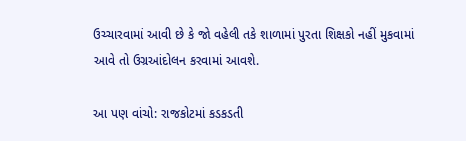ઉચ્ચારવામાં આવી છે કે જો વહેલી તકે શાળામાં પુરતા શિક્ષકો નહીં મુકવામાં આવે તો ઉગ્રઆંદોલન કરવામાં આવશે.

આ પણ વાંચો: રાજકોટમાં કડકડતી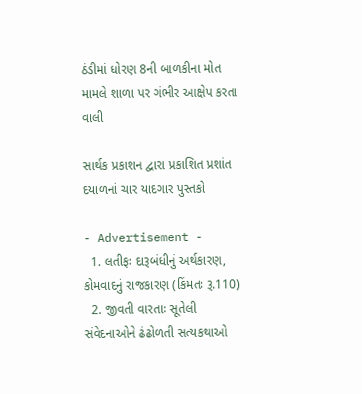ઠંડીમાં ધોરણ 8ની બાળકીના મોત મામલે શાળા પર ગંભીર આક્ષેપ કરતા વાલી

સાર્થક પ્રકાશન દ્વારા પ્રકાશિત પ્રશાંત દયાળનાં ચાર યાદગાર પુસ્તકો

- Advertisement -
  1. લતીફઃ દારૂબંધીનું અર્થકારણ, કોમવાદનું રાજકારણ (કિંમતઃ રૂ.110)
  2. જીવતી વારતાઃ સૂતેલી સંવેદનાઓને ઢંઢોળતી સત્યકથાઓ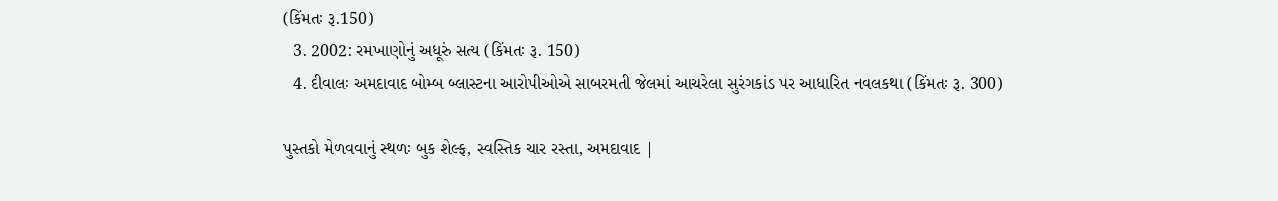(કિંમતઃ રૂ.150)
  3. 2002: રમખાણોનું અધૂરું સત્ય (કિંમતઃ રૂ. 150)
  4. દીવાલઃ અમદાવાદ બોમ્બ બ્લાસ્ટના આરોપીઓએ સાબરમતી જેલમાં આચરેલા સુરંગકાંડ પર આધારિત નવલકથા (કિંમતઃ રૂ. 300)

પુસ્તકો મેળવવાનું સ્થળઃ બુક શેલ્ફ, સ્વસ્તિક ચાર રસ્તા, અમદાવાદ |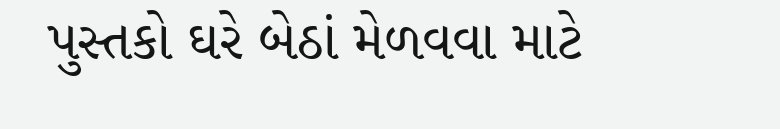પુસ્તકો ઘરે બેઠાં મેળવવા માટે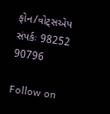ફોન/વોટ્સએપ સંપર્કઃ 98252 90796

Follow on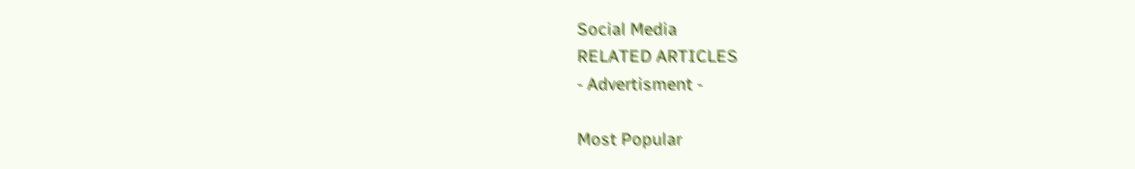Social Media
RELATED ARTICLES
- Advertisment -

Most Popular